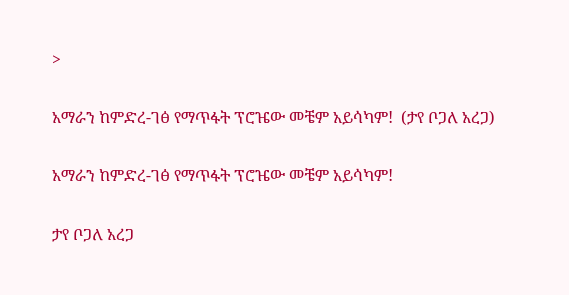>

አማራን ከምድረ-ገፅ የማጥፋት ፕሮዤው መቼም አይሳካም!  (ታየ ቦጋለ አረጋ)

አማራን ከምድረ-ገፅ የማጥፋት ፕሮዤው መቼም አይሳካም!

ታየ ቦጋለ አረጋ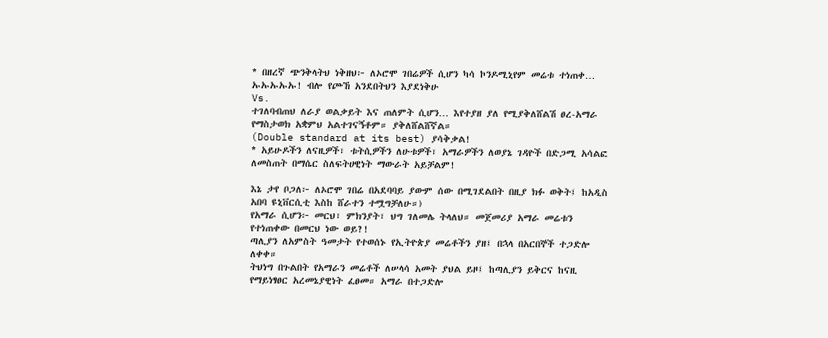* በዘረኛ ጭንቅላትህ ነቅዘህ፦ ለኦሮሞ ገበሬዎች ሲሆን ካሳ ኮንዶሚኒየም መሬቱ ተነጠቀ… ኡኡኡኡኡ! ብሎ የጮኸ አንደበትህን እያደነቅሁ
Vs.
ተገለባብጠህ ለራያ ወልቃይት እና ጠለምት ሲሆን… እየተያዘ ያለ የሚያቅለሸልሽ ፀረ-አማራ የማስታወክ አቋምህ አልተገናኝቶም። ያቅለሸልሸኛል።
(Double standard at its best) ያሳቅቃል!
* አይሁዶችን ለናዚዎች፣ ቱትሲዎችን ለሁቱዎች፣ አማራዎችን ለወያኔ ገዳዮች በድጋሚ አሳልፎ ለመስጠት በማሴር ስለፍትሀዊነት ማውራት አይቻልም!

እኔ ታየ ቦጋለ፦ ለኦሮሞ ገበሬ በአደባባይ ያውም ሰው በሚገደልበት በዚያ ክፉ ወቅት፤ ከአዲስ አበባ ዩኒቨርሲቲ እስከ ሸራተን ተሟግቻለሁ።)
የአማራ ሲሆን፦ መርህ፣ ምክንያት፣ ህግ ገለመሌ ትላለህ። መጀመሪያ አማራ መሬቱን የተነጠቀው በመርህ ነው ወይ?!
ጣሊያን ለአምስት ዓመታት የተወሰኑ የኢትዮጵያ መሬቶችን ያዘ፤ በኋላ በአርበኞች ተጋድሎ ለቀቀ።
ትህነግ በጉልበት የአማራን መሬቶች ለሠላሳ አመት ያህል ይዞ፤ ከጣሊያን ይቅርና ከናዚ የማይነፃፀር አረመኔያዊነት ፈፀመ። አማራ በተጋድሎ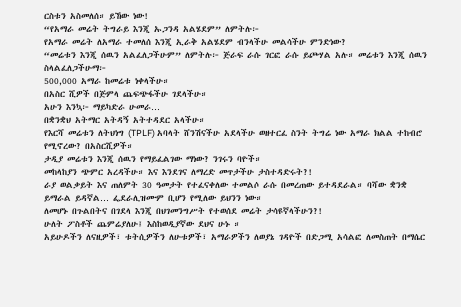ርስቱን አስመለሰ። ይኸው ነው!
“የአማራ መሬት ትግራይ እንጂ ኡጋንዳ አልሄደም” ለምትሉ፦
የአማራ መሬት ለአማራ ተመለሰ እንጂ ኢራቅ አልሄደም ብንላችሁ መልሳችሁ ምንድነው?
“መሬቱን እንጂ ሰዉን አልፈለጋችሁም” ለምትሉ፦ ጅራፍ ራሱ ገርፎ ራሱ ይጮሃል አሉ። መሬቱን እንጂ ሰዉን ስላልፈለጋችሁማ፦
500,000 አማራ ከመሬቱ ነቀላችሁ።
በአስር ሺዎች በጅምላ ጨፍጭፋችሁ ገደላችሁ።
አሁን እንኳ፦ ማይካድራ ሁመራ…
በቋንቋህ አትማር አትዳኝ አትተዳደር አላችሁ።
የእርሻ መሬቱን ለትህነግ (TPLF) አባላት ሸንሽናችሁ አደላችሁ ወዘተርፈ ስንት ትግሬ ነው አማራ ክልል ተከብሮ የሚኖረው? በአስርሺዎች።
ታዲያ መሬቱን እንጂ ሰዉን የማይፈልገው ማነው? ንገሩን ባዮች።
መከላከያን ጭምር አረዳችሁ። እና እንደገና ለማረድ መጥታችሁ ታስተዳድሩት?!
ራያ ወልቃይት እና ጠለምት 30 ዓመታት የተፈናቀለው ተመልሶ ራሱ በመረጠው ይተዳደራል። ባሻው ቋንቋ ይማራል ይዳኛል… ፌደራሊዝሙም ቢሆን የሚለው ይህንን ነው።
ለመሆኑ በጉልበትና በገደላ እንጂ በህገመንግሥት የተወሰደ መሬት ታሳዩኛላችሁን?!
ሁለት ፖስቶች ጨምሬያለሁ፤ እስከወዲያኛው ደህና ሁኑ ።
አይሁዶችን ለናዚዎች፣ ቱትሲዎችን ለሁቱዎች፣ አማራዎችን ለወያኔ ገዳዮች በድጋሚ አሳልፎ ለመስጠት በማሴር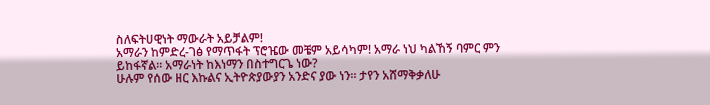ስለፍትሀዊነት ማውራት አይቻልም!
አማራን ከምድረ-ገፅ የማጥፋት ፕሮዤው መቼም አይሳካም! አማራ ነህ ካልኸኝ ባምር ምን ይከፋኛል። አማራነት ከእነማን በስተግርጌ ነው?
ሁሉም የሰው ዘር እኩልና ኢትዮጵያውያን አንድና ያው ነን። ታየን አሸማቅቃለሁ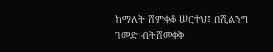ከማለት ሸምቀቆ ሠርተህ፤ በሺልንግ ገመድ ብትሸመቀቅ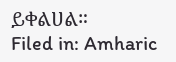ይቀልሀል።
Filed in: Amharic